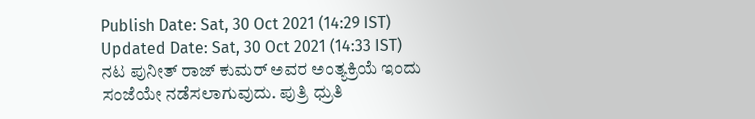Publish Date: Sat, 30 Oct 2021 (14:29 IST)
Updated Date: Sat, 30 Oct 2021 (14:33 IST)
ನಟ ಪುನೀತ್ ರಾಜ್ ಕುಮರ್ ಅವರ ಅಂತ್ಯಕ್ರಿಯೆ ಇಂದು ಸಂಜೆಯೇ ನಡೆಸಲಾಗುವುದು. ಪುತ್ರಿ ಧ್ರುತಿ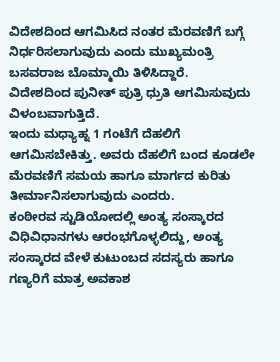ವಿದೇಶದಿಂದ ಆಗಮಿಸಿದ ನಂತರ ಮೆರವಣಿಗೆ ಬಗ್ಗೆ ನಿರ್ಧರಿಸಲಾಗುವುದು ಎಂದು ಮುಖ್ಯಮಂತ್ರಿ ಬಸವರಾಜ ಬೊಮ್ಮಾಯಿ ತಿಳಿಸಿದ್ದಾರೆ.
ವಿದೇಶದಿಂದ ಪುನೀತ್ ಪುತ್ರಿ ಧ್ರುತಿ ಆಗಮಿಸುವುದು ವಿಳಂಬವಾಗುತ್ತಿದೆ.
ಇಂದು ಮಧ್ಯಾಹ್ನ 1 ಗಂಟೆಗೆ ದೆಹಲಿಗೆ ಆಗಮಿಸಬೇಕಿತ್ತು. ಅವರು ದೆಹಲಿಗೆ ಬಂದ ಕೂಡಲೇ ಮೆರವಣಿಗೆ ಸಮಯ ಹಾಗೂ ಮಾರ್ಗದ ಕುರಿತು ತೀರ್ಮಾನಿಸಲಾಗುವುದು ಎಂದರು.
ಕಂಠೀರವ ಸ್ಟುಡಿಯೋದಲ್ಲಿ ಅಂತ್ಯ ಸಂಸ್ಕಾರದ ವಿಧಿವಿಧಾನಗಳು ಆರಂಭಗೊಳ್ಳಲಿದ್ದು, ಅಂತ್ಯ ಸಂಸ್ಕಾರದ ವೇಳೆ ಕುಟುಂಬದ ಸದಸ್ಯರು ಹಾಗೂ ಗಣ್ಯರಿಗೆ ಮಾತ್ರ ಅವಕಾಶ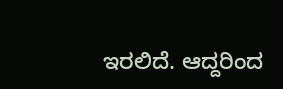ಇರಲಿದೆ. ಆದ್ದರಿಂದ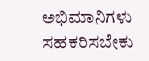ಅಭಿಮಾನಿಗಳು ಸಹಕರಿಸಬೇಕು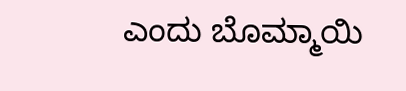ಎಂದು ಬೊಮ್ಮಾಯಿ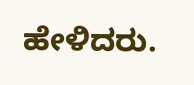ಹೇಳಿದರು.